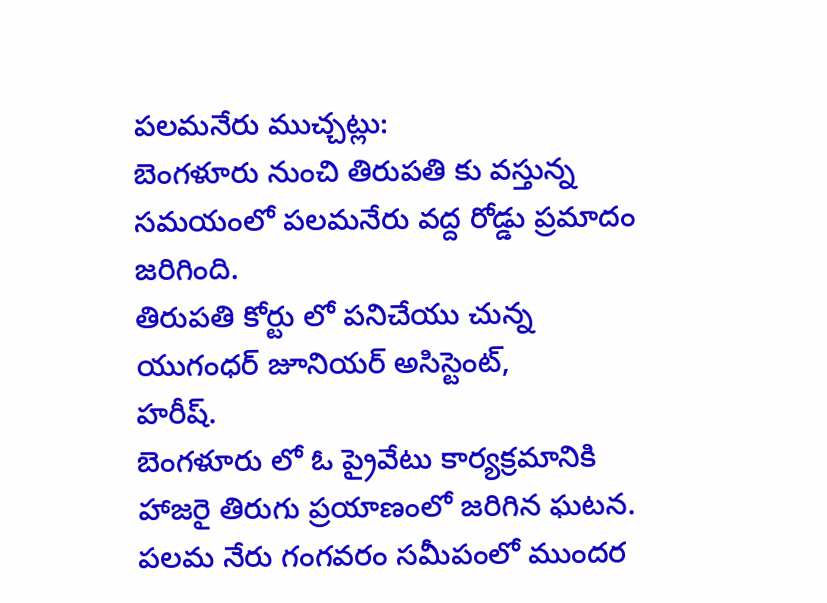పలమనేరు ముచ్చట్లు:
బెంగళూరు నుంచి తిరుపతి కు వస్తున్న సమయంలో పలమనేరు వద్ద రోడ్డు ప్రమాదం జరిగింది.
తిరుపతి కోర్టు లో పనిచేయు చున్న యుగంధర్ జూనియర్ అసిస్టెంట్,
హరీష్.
బెంగళూరు లో ఓ ప్రైవేటు కార్యక్రమానికి హాజరై తిరుగు ప్రయాణంలో జరిగిన ఘటన.
పలమ నేరు గంగవరం సమీపంలో ముందర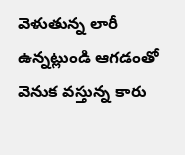వెళుతున్న లారీ ఉన్నట్లుండి ఆగడంతో వెనుక వస్తున్న కారు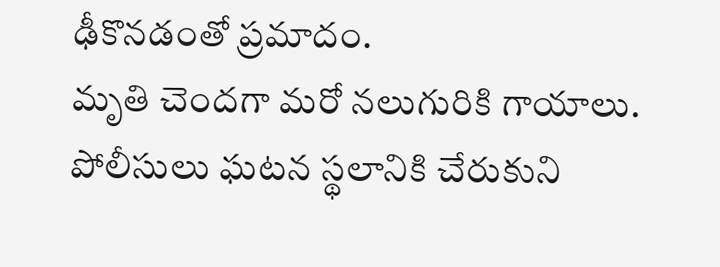ఢీకొనడంతో ప్రమాదం.
మృతి చెందగా మరో నలుగురికి గాయాలు.
పోలీసులు ఘటన స్థలానికి చేరుకుని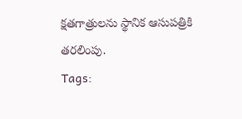క్షతగాత్రులను స్థానిక ఆసుపత్రికి తరలింపు.
Tags: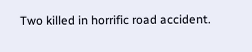Two killed in horrific road accident.